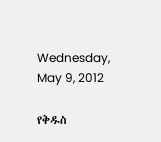Wednesday, May 9, 2012

የቅዱስ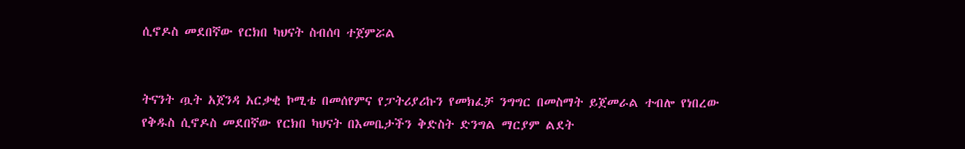ሲኖዶስ መደበኛው የርክበ ካህናት ስብሰባ ተጀምሯል


ትናንት ጧት አጀንዳ አርቃቂ ኮሚቴ በመሰየምና የፓትሪያሪኩን የመክፈቻ ንግግር በመስማት ይጀመራል ተብሎ የነበረው የቅዱስ ሲኖዶስ መደበኛው የርክበ ካህናት በእመቤታችን ቅድስት ድንግል ማርያም ልደት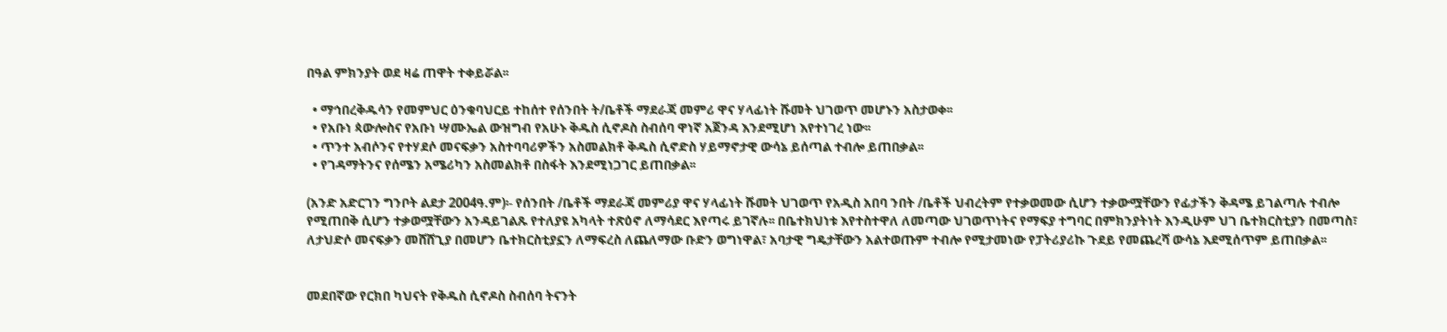በዓል ምክንያት ወደ ዛሬ ጠዋት ተቀይሯል፡፡

  • ማኅበረቅዱሳን የመምህር ዕንቁባህርይ ተከሰተ የሰንበት ት/ቤቶች ማደራጃ መምሪ ዋና ሃላፊነት ሹመት ህገወጥ መሆኑን አስታወቀ፡፡
  • የአቡነ ጳውሎስና የአቡነ ሣሙኤል ውዝግብ የአሁኑ ቅዱስ ሲኖዶስ ስብሰባ ዋነኛ አጀንዳ እንደሚሆነ እየተነገረ ነው፡፡
  • ጥንተ አብሶንና የተሃደሶ መናፍቃን አስተባባሪዎችን አስመልክቶ ቅዱስ ሲኖድስ ሃይማኖታዊ ውሳኔ ይሰጣል ተብሎ ይጠበቃል፡፡
  • የገዳማትንና የሰሜን አሜሪካን አስመልክቶ በስፋት እንደሚነጋገር ይጠበቃል፡፡

(አንድ አድርገን ግንቦት ልደታ 2004ዓ.ም)፡- የሰንበት /ቤቶች ማደራጃ መምሪያ ዋና ሃላፊነት ሹመት ህገወጥ የአዲስ አበባ ንበት /ቤቶች ህብረትም የተቃወመው ሲሆን ተቃውሟቸውን የፊታችን ቅዳሜ ይገልጣሉ ተብሎ የሚጠበቅ ሲሆን ተቃወሟቸውን አንዳይገልጹ የተለያዩ አካላት ተጽዕኖ ለማሳደር እየጣሩ ይገኛሉ፡፡ በቤተክህነቱ እየተስተዋለ ለመጣው ህገወጥነትና የማፍያ ተግባር በምክንያትነት እንዲሁም ህገ ቤተክርስቲያን በመጣስ፣ ለታህድሶ መናፍቃን መሸሸጊያ በመሆን ቤተክርስቲያኗን ለማፍረስ ለጨለማው ቡድን ወግነዋል፣ አባታዊ ግዴታቸውን አልተወጡም ተብሎ የሚታመነው የፓትሪያሪኩ ጉደይ የመጨረሻ ውሳኔ እደሚሰጥም ይጠበቃል፡፡


መደበኛው የርክበ ካህናት የቅዱስ ሲኖዶስ ስብሰባ ትናንት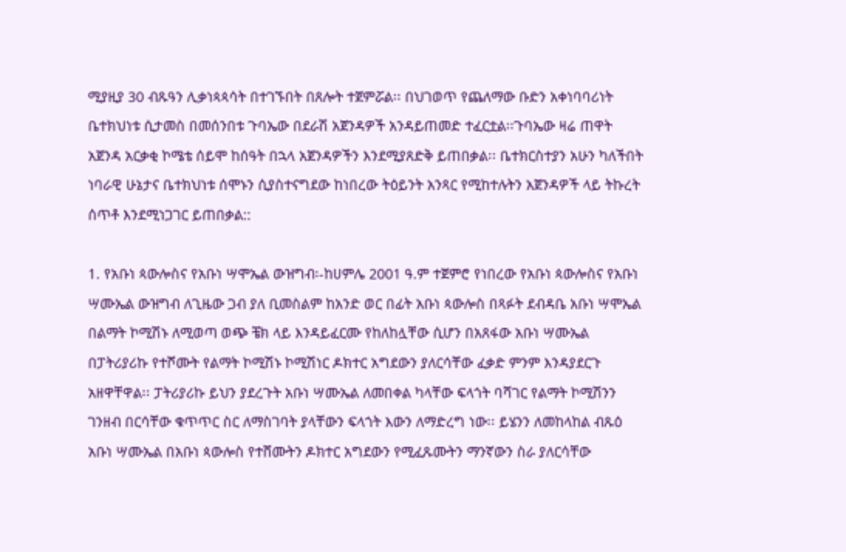ሚያዚያ 30 ብጹዓን ሊቃነጳጳሳት በተገኙበት በጸሎት ተጀምሯል፡፡ በህገወጥ የጨለማው ቡድን አቀነባባሪነት ቤተክህነቱ ሲታመስ በመሰንበቱ ጉባኤው በደራሽ አጀንዳዎች አንዳይጠመድ ተፈርቷል፡፡ጉባኤው ዛሬ ጠዋት አጀንዳ አርቃቂ ኮሜቴ ሰይሞ ከሰዓት በኋላ አጀንዳዎችን እንደሚያጸድቅ ይጠበቃል፡፡ ቤተክርስተያን አሁን ካለችበት ነባራዊ ሁኔታና ቤተክህነቱ ሰሞኑን ሲያስተናግደው ከነበረው ትዕይንት አንጻር የሚከተሉትን አጀንዳዎች ላይ ትኩረት ሰጥቶ እንደሚነጋገር ይጠበቃል::

1. የአቡነ ጳውሎስና የአቡነ ሣሞኤል ውዝግብ፡-ከሀምሌ 2001 ዓ.ም ተጀምሮ የነበረው የአቡነ ጳውሎስና የአቡነ ሣሙኤል ውዝግብ ለጊዜው ጋብ ያለ ቢመስልም ከአንድ ወር በፊት አቡነ ጳውሎስ በጻፉት ደብዳቤ አቡነ ሣሞኤል በልማት ኮሚሽኑ ለሚወጣ ወጭ ቼክ ላይ እንዳይፈርሙ የከለከሏቸው ሲሆን በአጸፋው አቡነ ሣሙኤል በፓትሪያሪኩ የተሾሙት የልማት ኮሚሽኑ ኮሚሽነር ዶክተር አግደውን ያለርሳቸው ፈቃድ ምንም እንዳያደርጉ አዘዋቸዋል፡፡ ፓትሪያሪኩ ይህን ያደረጉት አቡነ ሣሙኤል ለመበቀል ካላቸው ፍላጎት ባሻገር የልማት ኮሚሽንን ገንዘብ በርሳቸው ቁጥጥር ስር ለማስገባት ያላቸውን ፍላጎት እውን ለማድረግ ነው፡፡ ይሄንን ለመከላከል ብጹዕ አቡነ ሣሙኤል በአቡነ ጳውሎስ የተሸሙትን ዶክተር አግደውን የሚፈጹሙትን ማንኛውን ስራ ያለርሳቸው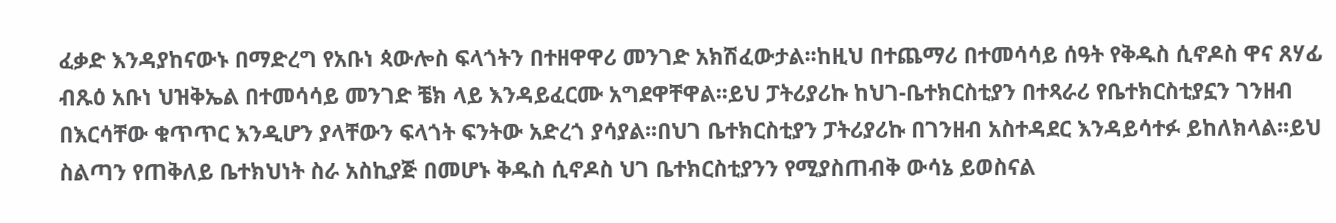ፈቃድ እንዳያከናውኑ በማድረግ የአቡነ ጳውሎስ ፍላጎትን በተዘዋዋሪ መንገድ አክሽፈውታል፡፡ከዚህ በተጨማሪ በተመሳሳይ ሰዓት የቅዱስ ሲኖዶስ ዋና ጸሃፊ ብጹዕ አቡነ ህዝቅኤል በተመሳሳይ መንገድ ቼክ ላይ እንዳይፈርሙ አግደዋቸዋል፡፡ይህ ፓትሪያሪኩ ከህገ-ቤተክርስቲያን በተጻራሪ የቤተክርስቲያኗን ገንዘብ በእርሳቸው ቁጥጥር እንዲሆን ያላቸውን ፍላጎት ፍንትው አድረጎ ያሳያል፡፡በህገ ቤተክርስቲያን ፓትሪያሪኩ በገንዘብ አስተዳደር እንዳይሳተፉ ይከለክላል፡፡ይህ ስልጣን የጠቅለይ ቤተክህነት ስራ አስኪያጅ በመሆኑ ቅዱስ ሲኖዶስ ህገ ቤተክርስቲያንን የሚያስጠብቅ ውሳኔ ይወስናል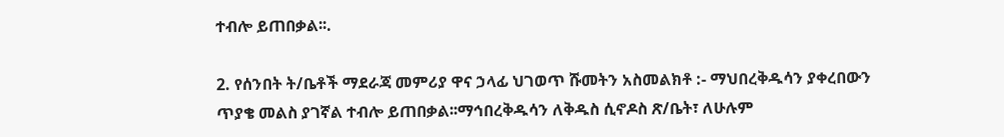ተብሎ ይጠበቃል፡፡.

2. የሰንበት ት/ቤቶች ማደራጃ መምሪያ ዋና ኃላፊ ህገወጥ ሹመትን አስመልክቶ :- ማህበረቅዱሳን ያቀረበውን ጥያቄ መልስ ያገኛል ተብሎ ይጠበቃል፡፡ማኅበረቅዱሳን ለቅዱስ ሲኖዶስ ጽ/ቤት፣ ለሁሉም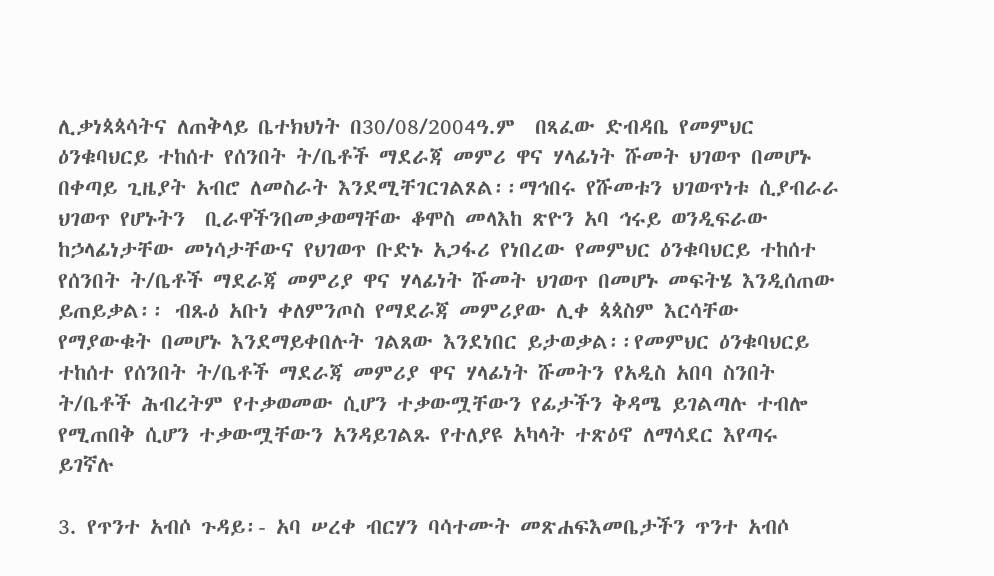ሊቃነጳጳሳትና ለጠቅላይ ቤተክህነት በ30/08/2004ዓ.ም  በጻፈው ድብዳቤ የመምህር ዕንቁባህርይ ተከሰተ የሰንበት ት/ቤቶች ማደራጃ መምሪ ዋና ሃላፊነት ሹመት ህገወጥ በመሆኑ በቀጣይ ጊዜያት አብሮ ለመስራት እንደሚቸገርገልጾል፡፡ማኅበሩ የሹመቱን ህገወጥነቱ ሲያብራራ ህገወጥ የሆኑትን  ቢራዋችንበመቃወማቸው ቆሞስ መላእከ ጽዮን አባ ኅሩይ ወንዲፍራው ከኃላፊነታቸው መነሳታቸውና የህገወጥ ቡድኑ አጋፋሪ የነበረው የመምህር ዕንቁባህርይ ተከሰተ የሰንበት ት/ቤቶች ማደራጃ መምሪያ ዋና ሃላፊነት ሹመት ህገወጥ በመሆኑ መፍትሄ እንዲሰጠው ይጠይቃል፡፡ ብጹዕ አቡነ ቀለምንጦስ የማደራጃ መምሪያው ሊቀ ጳጳስም እርሳቸው የማያውቁት በመሆኑ እንደማይቀበሉት ገልጸው እንደነበር ይታወቃል፡፡የመምህር ዕንቁባህርይ ተከሰተ የሰንበት ት/ቤቶች ማደራጃ መምሪያ ዋና ሃላፊነት ሹመትን የአዲስ አበባ ስንበት ት/ቤቶች ሕብረትም የተቃወመው ሲሆን ተቃውሟቸውን የፊታችን ቅዳሜ ይገልጣሉ ተብሎ የሚጠበቅ ሲሆን ተቃውሟቸውን አንዳይገልጹ የተለያዩ አካላት ተጽዕኖ ለማሳደር እየጣሩ ይገኛሉ

3. የጥንተ አብሶ ጉዳይ፡- አባ ሠረቀ ብርሃን ባሳተሙት መጽሐፍእመቤታችን ጥንተ አብሶ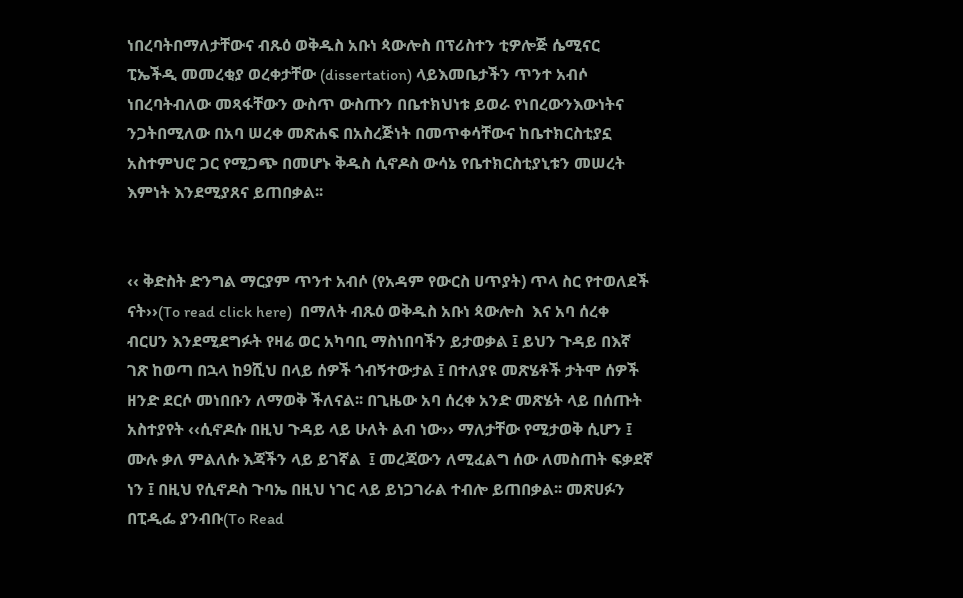ነበረባትበማለታቸውና ብጹዕ ወቅዱስ አቡነ ጳውሎስ በፕሪስተን ቲዎሎጅ ሴሚናር ፒኤችዲ መመረቂያ ወረቀታቸው (dissertation) ላይእመቤታችን ጥንተ አብሶ ነበረባትብለው መጻፋቸውን ውስጥ ውስጡን በቤተክህነቱ ይወራ የነበረውንእውነትና ንጋትበሚለው በአባ ሠረቀ መጽሐፍ በአስረጅነት በመጥቀሳቸውና ከቤተክርስቲያኗ አስተምህሮ ጋር የሚጋጭ በመሆኑ ቅዱስ ሲኖዶስ ውሳኔ የቤተክርስቲያኒቱን መሠረት እምነት እንደሚያጸና ይጠበቃል፡፡


‹‹ ቅድስት ድንግል ማርያም ጥንተ አብሶ (የአዳም የውርስ ሀጥያት) ጥላ ስር የተወለደች ናት››(To read click here)  በማለት ብጹዕ ወቅዱስ አቡነ ጳውሎስ  እና አባ ሰረቀ ብርሀን እንደሚደግፉት የዛሬ ወር አካባቢ ማስነበባችን ይታወቃል ፤ ይህን ጉዳይ በእኛ ገጽ ከወጣ በኋላ ከ9ሺህ በላይ ሰዎች ጎብኝተውታል ፤ በተለያዩ መጽሄቶች ታትሞ ሰዎች ዘንድ ደርሶ መነበቡን ለማወቅ ችለናል፡፡ በጊዜው አባ ሰረቀ አንድ መጽሄት ላይ በሰጡት አስተያየት ‹‹ሲኖዶሱ በዚህ ጉዳይ ላይ ሁለት ልብ ነው›› ማለታቸው የሚታወቅ ሲሆን ፤ ሙሉ ቃለ ምልለሱ እጃችን ላይ ይገኛል  ፤ መረጃውን ለሚፈልግ ሰው ለመስጠት ፍቃደኛ ነን ፤ በዚህ የሲኖዶስ ጉባኤ በዚህ ነገር ላይ ይነጋገራል ተብሎ ይጠበቃል፡፡ መጽሀፉን በፒዲፌ ያንብቡ(To Read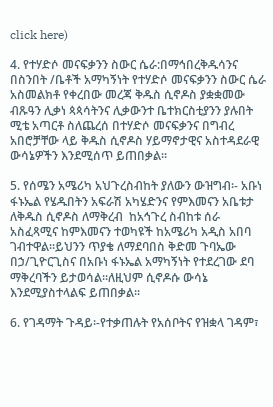click here)

4. የተሃድሶ መናፍቃንን ስውር ሴራ:በማኅበረቅዱሳንና በስንበት /ቤቶች አማካኝነት የተሃድሶ መናፍቃንን ስውር ሴራ አስመልክቶ የቀረበው መረጃ ቅዱስ ሲኖዶስ ያቋቋመው ብጹዓን ሊቃነ ጳጳሳትንና ሊቃውንተ ቤተክርስቲያንን ያሉበት ሚቴ አጣርቶ ስለጨረሰ በተሃድሶ መናፍቃንና በግብረ አበሮቻቸው ላይ ቅዱስ ሲኖዶስ ሃይማኖታዊና አስተዳደራዊ ውሳኔዎችን እንደሚሰጥ ይጠበቃል፡፡

5. የሰሜን አሜሪካ አህጉረስብከት ያለውን ውዝግብ፡- አቡነ ፋኑኤል የሄዱበትን አፍራሽ አካሄድንና የምእመናን አቤቱታ ለቅዱስ ሲኖዶስ ለማቅረብ  ከአኅጉረ ስብከቱ ሰራ አስፈጻሚና ከምእመናን ተወካዩች ከአሜሪካ አዲስ አበባ ገብተዋል፡፡ይህንን ጥያቄ ለማደባበስ ቅድመ ጉባኤው በኃ/ጊዮርጊስና በአቡነ ፋኑኤል አማካኝነት የተደረገው ደባ ማቅረባችን ይታወሳል፡፡ለዚህም ሲኖዶሱ ውሳኔ እንደሚያስተላልፍ ይጠበቃል፡፡

6. የገዳማት ጉዳይ፡-የተቃጠሉት የአሰቦትና የዝቋላ ገዳም፣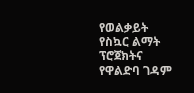የወልቃይት የስኳር ልማት ፕሮጀክትና የዋልድባ ገዳም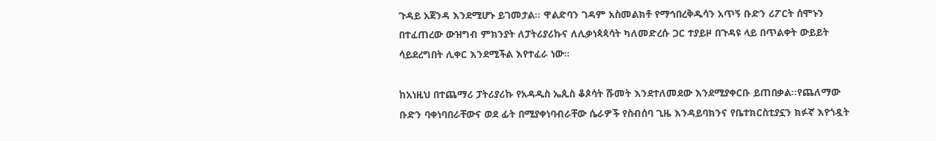ጉዳይ አጀንዳ እንደሚሆኑ ይገመታል፡፡ ዋልድባን ገዳም አስመልክቶ የማኅበረቅዱሳን አጥኝ ቡድን ሪፖርት ሰሞኑን በተፈጠረው ውዝግብ ምክንያት ለፓትሪያሪኩና ለሊቃነጳጳሳት ካለመድረሱ ጋር ተያይዞ በጉዳዩ ላይ በጥልቀት ውይይት ሳይደረግበት ሊቀር እንደሚችል እየተፈራ ነው፡፡

ከአነዚህ በተጨማሪ ፓትሪያሪኩ የአዳዲስ ኤጲስ ቆጶሳት ሹመት እንደተለመደው እንደሚያቀርቡ ይጠበቃል፡፡የጨለማው ቡድን ባቀነባበራቸውና ወደ ፊት በሚያቀነባብራቸው ሴራዎች የስብሰባ ጊዜ እንዳይባክንና የቤተክርስቲያኗን ክፉኛ እየጎዷት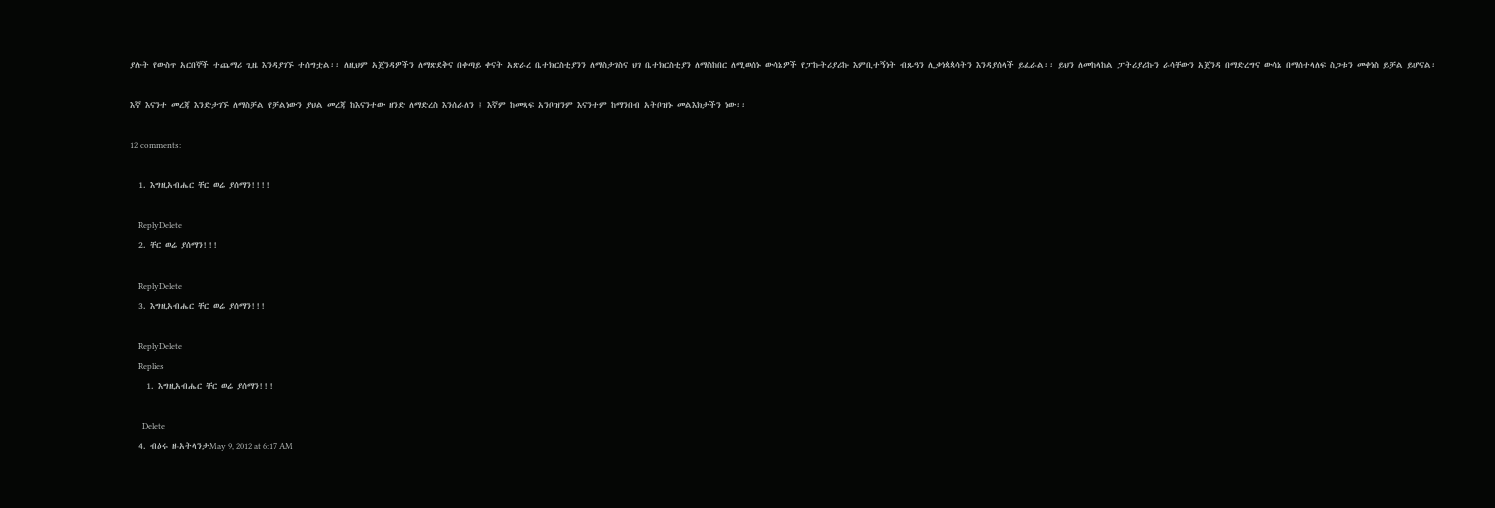ያሉት የውስጥ አርበኞች ተጨማሪ ጊዜ እንዳያገኙ ተሰግቷል፡፡ ለዚህም አጀንዳዎችን ለማጽደቅና በቀጣይ ቀናት አጽራረ ቤተክርስቲያንን ለማስታገስና ህገ ቤተክርስቲያን ለማስከበር ለሚወሰኑ ውሳኔዎች የፓኩትሪያሪኩ እምቢተኝነት ብጹዓን ሊቃነጳጳሳትን እንዳያሰላች ይፈራል፡፡ ይህን ለመከላከል ፓትሪያሪኩን ራሳቸውን አጀንዳ በማድረግና ውሳኔ በማሰተላለፍ ስጋቱን መቀነስ ይቻል ይሆናል፡

እኛ እናንተ መረጃ እንድታገኙ ለማስቻል የቻልነውን ያህል መረጃ ከእናንተው ዘንድ ለማድረስ እንሰራለን ፤ እኛም ከመጻፍ አንቦዝንም እናንተም ከማንበብ አትቦዝኑ መልእክታችን ነው፡፡

12 comments:

  1. እግዚአብሔር ቸር ወሬ ያሰማን!!!!

    ReplyDelete
  2. ቸር ወሬ ያሰማን!!!

    ReplyDelete
  3. እግዚአብሔር ቸር ወሬ ያሰማን!!!

    ReplyDelete
    Replies
    1. እግዚአብሔር ቸር ወሬ ያሰማን!!!

      Delete
  4. ብዕሩ ዘ-አትላንታMay 9, 2012 at 6:17 AM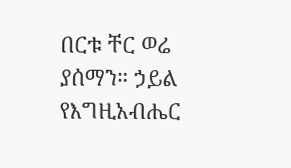በርቱ ቸር ወሬ ያሰማን። ኃይል የእግዚአብሔር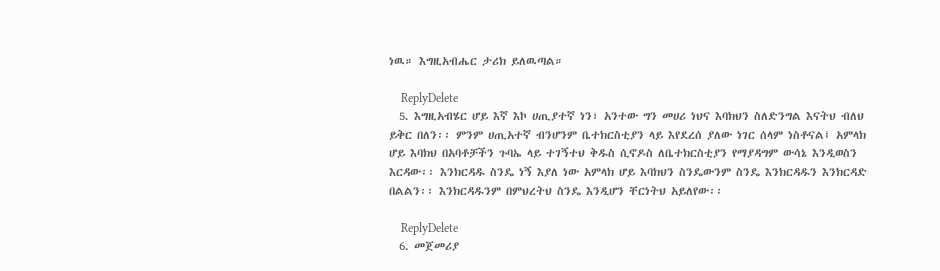ነዉ። እግዚአብሔር ታሪክ ይለዉጣል።

    ReplyDelete
  5. እግዚአብሄር ሆይ እኛ እኮ ሀጢያተኛ ነን፣ አንተው ግን መሀሪ ነህና እባክህን ስለድንግል እናትህ ብለህ ይቅር በለን፡፡ ምንም ሀጢአተኛ ብንሆንም ቤተክርስቲያን ላይ እየደረሰ ያለው ነገር ሰላም ነስቶናል፤ አምላክ ሆይ እባክህ በአባቶቻችን ጉባኤ ላይ ተገኝተህ ቅዱስ ሲኖዶስ ለቤተክርስቲያን የማያዳግም ውሳኔ እንዲወስን እርዳው፡፡ እንክርዳዱ ስንዴ ነኝ እያለ ነው አምላክ ሆይ እባክህን ስንዴውንም ስንዴ እንክርዳዱን እንክርዳድ በልልን፡፡ እንክርዳዱንም በምህረትህ ስንዴ እንዲሆን ቸርነትህ አይለየው፡፡

    ReplyDelete
  6. መጀመሪያ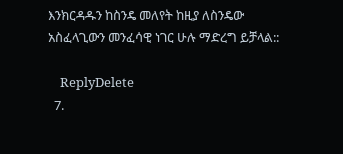እንክርዳዱን ከስንዴ መለየት ከዚያ ለስንዴው አስፈላጊውን መንፈሳዊ ነገር ሁሉ ማድረግ ይቻላል::

    ReplyDelete
  7.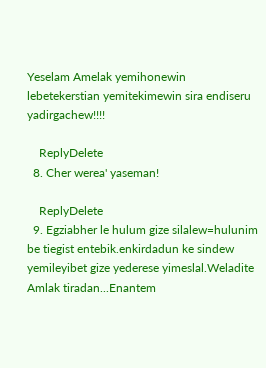Yeselam Amelak yemihonewin lebetekerstian yemitekimewin sira endiseru yadirgachew!!!!

    ReplyDelete
  8. Cher werea' yaseman!

    ReplyDelete
  9. Egziabher le hulum gize silalew=hulunim be tiegist entebik.enkirdadun ke sindew yemileyibet gize yederese yimeslal.Weladite Amlak tiradan...Enantem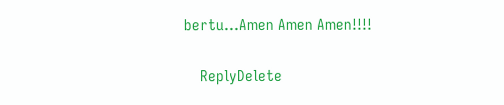bertu...Amen Amen Amen!!!!

    ReplyDelete